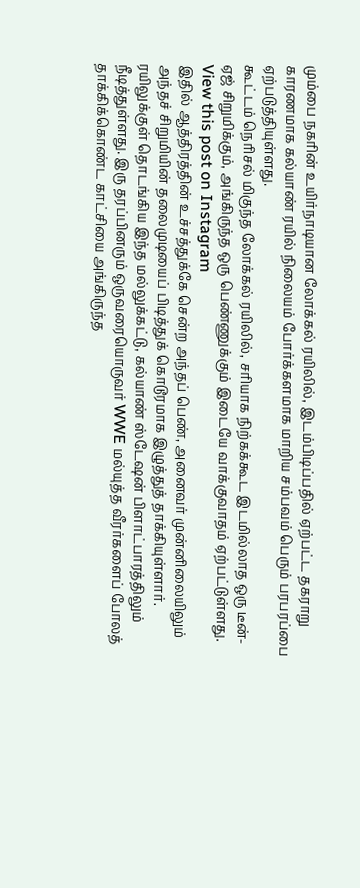மும்பை நகரின் உயிர்நாடியான லோக்கல் ரயிலில், இடம்பிடிப்பதில் ஏற்பட்ட தகராறு காரணமாக கல்யாண் ரயில் நிலையம் போர்க்களமாக மாறிய சம்பவம் பெரும் பரபரப்பை ஏற்படுத்தியுள்ளது.
கூட்டம் நெரிசல் மிகுந்த லோக்கல் ரயிலில், சரியாக நிற்கக்கூட இடமில்லாத ஒரு டீன்-ஏஜ் சிறுமிக்கும், அங்கிருந்த ஒரு பெண்ணுக்கும் இடையே வாக்குவாதம் ஏற்பட்டுள்ளது.
View this post on Instagram
இதில் ஆத்திரத்தின் உச்சத்துக்கே சென்ற அந்தப் பெண், அனைவர் முன்னிலையிலும் அந்தச் சிறுமியின் தலைமுடியைப் பிடித்துக் கொடூரமாக இழுத்துத் தாக்கியுள்ளார்.
ரயிலுக்குள் தொடங்கிய இந்த மல்லுக்கட்டு, கல்யாண் ஸ்டேஷன் பிளாட்பாரத்திலும் நீடித்துள்ளது. இரு தரப்பினரும் ஒருவரையொருவர் WWE மல்யுத்த வீரர்களைப் போலத் தாக்கிக்கொண்ட காட்சியை அங்கிருந்த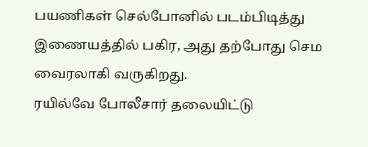பயணிகள் செல்போனில் படம்பிடித்து இணையத்தில் பகிர, அது தற்போது செம வைரலாகி வருகிறது.
ரயில்வே போலீசார் தலையிட்டு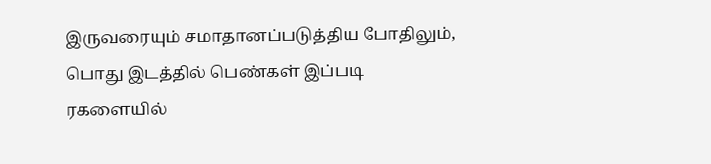இருவரையும் சமாதானப்படுத்திய போதிலும், பொது இடத்தில் பெண்கள் இப்படி ரகளையில்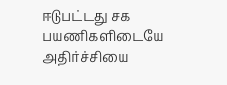ஈடுபட்டது சக பயணிகளிடையே அதிர்ச்சியை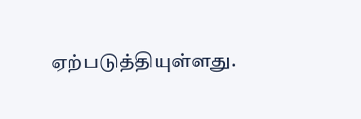ஏற்படுத்தியுள்ளது.